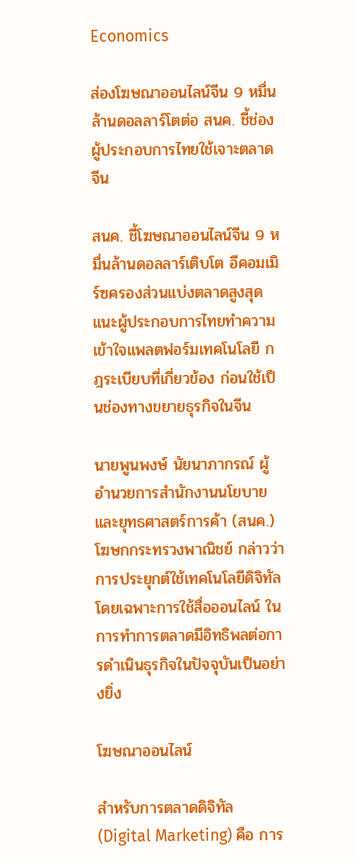Economics

ส่องโฆษณาออนไลน์จีน 9 หมื่นล้านดอลลาร์โตต่อ สนค. ชี้ช่องผู้ประกอบการไทยใช้เจาะตลาดจีน

สนค. ชี้โฆษณาออนไลน์จีน 9 หมื่นล้านดอลลาร์เติบโต อีคอมเมิร์ซครองส่วนแบ่งตลาดสูงสุด แนะผู้ประกอบการไทยทำความเข้าใจแพลตฟอร์มเทคโนโลยี กฎระเบียบที่เกี่ยวข้อง ก่อนใช้เป็นช่องทางขยายธุรกิจในจีน

นายพูนพงษ์ นัยนาภากรณ์ ผู้อำนวยการสำนักงานนโยบายและยุทธศาสตร์การค้า (สนค.) โฆษกกระทรวงพาณิชย์ กล่าวว่า การประยุกต์ใช้เทคโนโลยีดิจิทัล โดยเฉพาะการใช้สื่อออนไลน์ ในการทำการตลาดมีอิทธิพลต่อการดำเนินธุรกิจในปัจจุบันเป็นอย่างยิ่ง

โฆษณาออนไลน์

สำหรับการตลาดดิจิทัล (Digital Marketing) คือ การ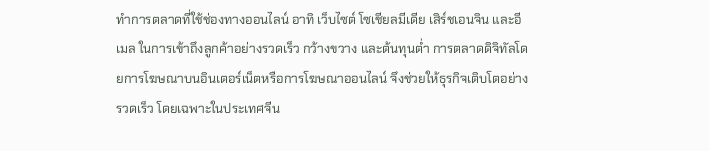ทำการตลาดที่ใช้ช่องทางออนไลน์ อาทิ เว็บไซต์ โซเชียลมีเดีย เสิร์ชเอนจิน และอีเมล ในการเข้าถึงลูกค้าอย่างรวดเร็ว กว้างขวาง และต้นทุนต่ำ การตลาดดิจิทัลโดยการโฆษณาบนอินเตอร์เน็ตหรือการโฆษณาออนไลน์ จึงช่วยให้ธุรกิจเติบโตอย่างรวดเร็ว โดยเฉพาะในประเทศจีน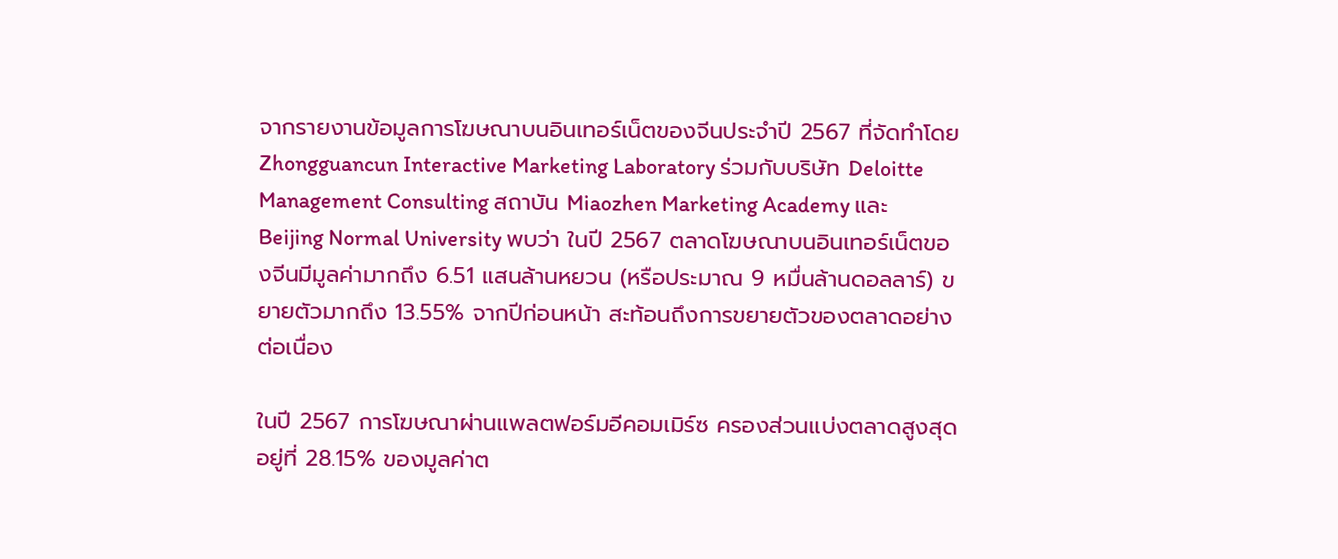จากรายงานข้อมูลการโฆษณาบนอินเทอร์เน็ตของจีนประจำปี 2567 ที่จัดทำโดย Zhongguancun Interactive Marketing Laboratory ร่วมกับบริษัท Deloitte Management Consulting สถาบัน Miaozhen Marketing Academy และ Beijing Normal University พบว่า ในปี 2567 ตลาดโฆษณาบนอินเทอร์เน็ตของจีนมีมูลค่ามากถึง 6.51 แสนล้านหยวน (หรือประมาณ 9 หมื่นล้านดอลลาร์) ขยายตัวมากถึง 13.55% จากปีก่อนหน้า สะท้อนถึงการขยายตัวของตลาดอย่างต่อเนื่อง

ในปี 2567 การโฆษณาผ่านแพลตฟอร์มอีคอมเมิร์ซ ครองส่วนแบ่งตลาดสูงสุดอยู่ที่ 28.15% ของมูลค่าต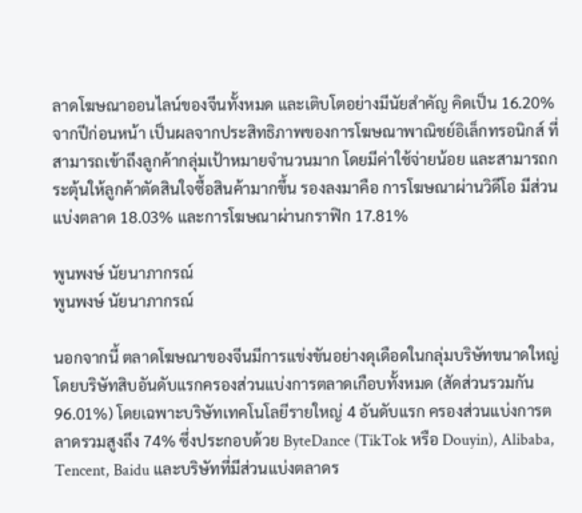ลาดโฆษณาออนไลน์ของจีนทั้งหมด และเติบโตอย่างมีนัยสำคัญ คิดเป็น 16.20% จากปีก่อนหน้า เป็นผลจากประสิทธิภาพของการโฆษณาพาณิชย์อิเล็กทรอนิกส์ ที่สามารถเข้าถึงลูกค้ากลุ่มเป้าหมายจำนวนมาก โดยมีค่าใช้จ่ายน้อย และสามารถกระตุ้นให้ลูกค้าตัดสินใจซื้อสินค้ามากขึ้น รองลงมาคือ การโฆษณาผ่านวิดีโอ มีส่วนแบ่งตลาด 18.03% และการโฆษณาผ่านกราฟิก 17.81%

พูนพงษ์ นัยนาภากรณ์
พูนพงษ์ นัยนาภากรณ์

นอกจากนี้ ตลาดโฆษณาของจีนมีการแข่งขันอย่างดุเดือดในกลุ่มบริษัทขนาดใหญ่ โดยบริษัทสิบอันดับแรกครองส่วนแบ่งการตลาดเกือบทั้งหมด (สัดส่วนรวมกัน 96.01%) โดยเฉพาะบริษัทเทคโนโลยีรายใหญ่ 4 อันดับแรก ครองส่วนแบ่งการตลาดรวมสูงถึง 74% ซึ่งประกอบด้วย ByteDance (TikTok หรือ Douyin), Alibaba, Tencent, Baidu และบริษัทที่มีส่วนแบ่งตลาดร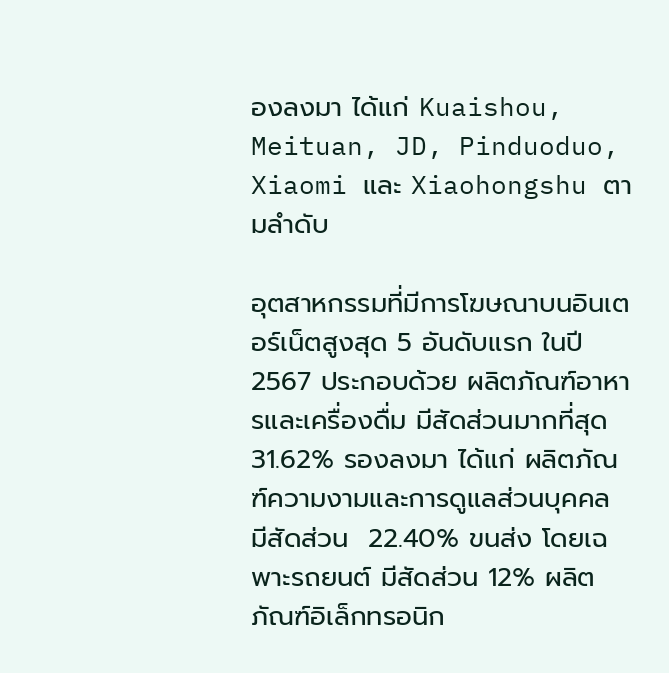องลงมา ได้แก่ Kuaishou, Meituan, JD, Pinduoduo, Xiaomi และ Xiaohongshu ตามลำดับ

อุตสาหกรรมที่มีการโฆษณาบนอินเตอร์เน็ตสูงสุด 5 อันดับแรก ในปี 2567 ประกอบด้วย ผลิตภัณฑ์อาหารและเครื่องดื่ม มีสัดส่วนมากที่สุด 31.62% รองลงมา ได้แก่ ผลิตภัณฑ์ความงามและการดูแลส่วนบุคคล มีสัดส่วน  22.40% ขนส่ง โดยเฉพาะรถยนต์ มีสัดส่วน 12% ผลิตภัณฑ์อิเล็กทรอนิก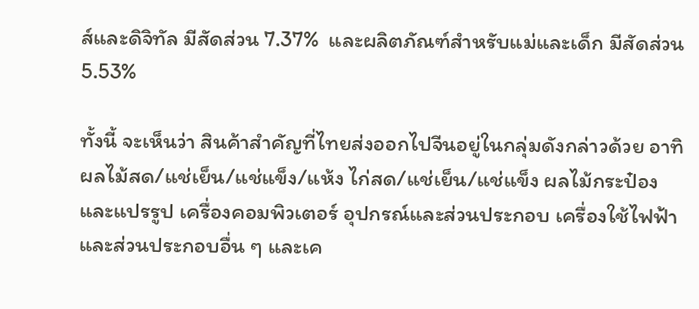ส์และดิจิทัล มีสัดส่วน 7.37%  และผลิตภัณฑ์สำหรับแม่และเด็ก มีสัดส่วน 5.53%

ทั้งนี้ จะเห็นว่า สินค้าสำคัญที่ไทยส่งออกไปจีนอยู่ในกลุ่มดังกล่าวด้วย อาทิ ผลไม้สด/แช่เย็น/แช่แข็ง/แห้ง ไก่สด/แช่เย็น/แช่แข็ง ผลไม้กระป๋องและแปรรูป เครื่องคอมพิวเตอร์ อุปกรณ์และส่วนประกอบ เครื่องใช้ไฟฟ้าและส่วนประกอบอื่น ๆ และเค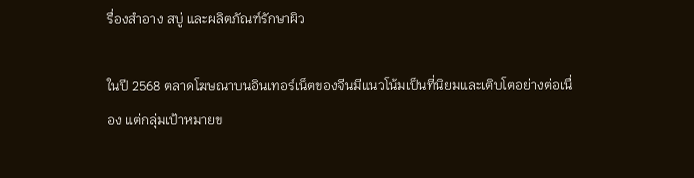รื่องสำอาง สบู่ และผลิตภัณฑ์รักษาผิว

ในปี 2568 ตลาดโฆษณาบนอินเทอร์เน็ตของจีนมีแนวโน้มเป็นที่นิยมและเติบโตอย่างต่อเนื่อง แต่กลุ่มเป้าหมายข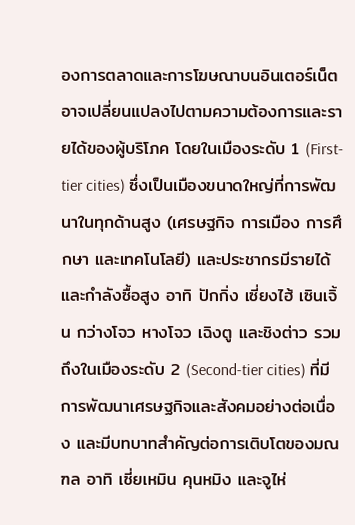องการตลาดและการโฆษณาบนอินเตอร์เน็ตอาจเปลี่ยนแปลงไปตามความต้องการและรายได้ของผู้บริโภค โดยในเมืองระดับ 1 (First-tier cities) ซึ่งเป็นเมืองขนาดใหญ่ที่การพัฒนาในทุกด้านสูง (เศรษฐกิจ การเมือง การศึกษา และเทคโนโลยี) และประชากรมีรายได้และกำลังซื้อสูง อาทิ ปักกิ่ง เซี่ยงไฮ้ เซินเจิ้น กว่างโจว หางโจว เฉิงตู และชิงต่าว รวมถึงในเมืองระดับ 2 (Second-tier cities) ที่มีการพัฒนาเศรษฐกิจและสังคมอย่างต่อเนื่อง และมีบทบาทสำคัญต่อการเติบโตของมณฑล อาทิ เซี่ยเหมิน คุนหมิง และจูไห่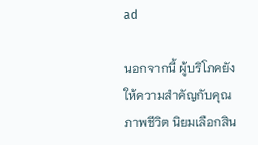ad

นอกจากนี้ ผู้บริโภคยังให้ความสำคัญกับคุณภาพชีวิต นิยมเลือกสิน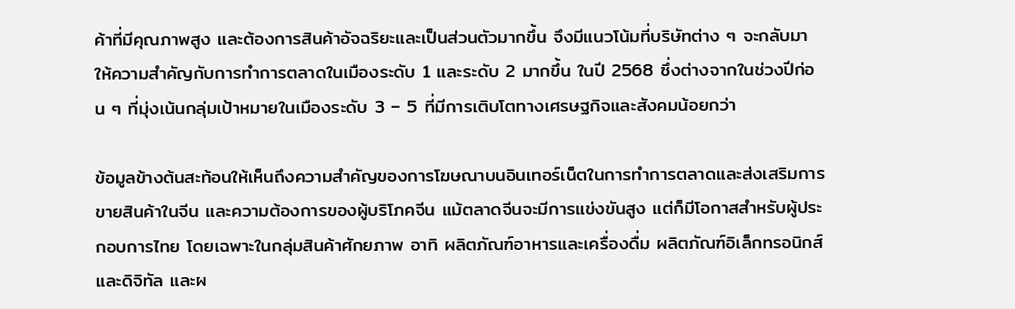ค้าที่มีคุณภาพสูง และต้องการสินค้าอัจฉริยะและเป็นส่วนตัวมากขึ้น จึงมีแนวโน้มที่บริษัทต่าง ๆ จะกลับมาให้ความสำคัญกับการทำการตลาดในเมืองระดับ 1 และระดับ 2 มากขึ้น ในปี 2568 ซึ่งต่างจากในช่วงปีก่อน ๆ ที่มุ่งเน้นกลุ่มเป้าหมายในเมืองระดับ 3 – 5 ที่มีการเติบโตทางเศรษฐกิจและสังคมน้อยกว่า

ข้อมูลข้างต้นสะท้อนให้เห็นถึงความสำคัญของการโฆษณาบนอินเทอร์เน็ตในการทำการตลาดและส่งเสริมการขายสินค้าในจีน และความต้องการของผู้บริโภคจีน แม้ตลาดจีนจะมีการแข่งขันสูง แต่ก็มีโอกาสสำหรับผู้ประกอบการไทย โดยเฉพาะในกลุ่มสินค้าศักยภาพ อาทิ ผลิตภัณฑ์อาหารและเครื่องดื่ม ผลิตภัณฑ์อิเล็กทรอนิกส์และดิจิทัล และผ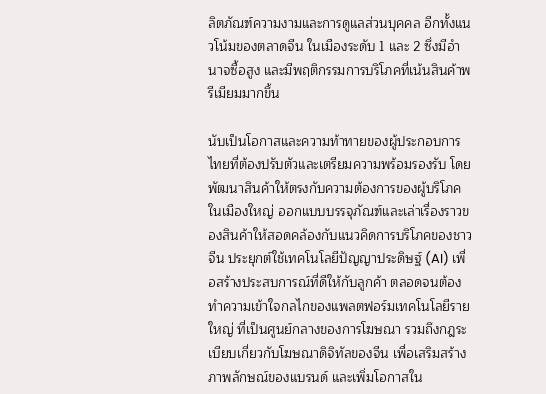ลิตภัณฑ์ความงามและการดูแลส่วนบุคคล อีกทั้งแนวโน้มของตลาดจีน ในเมืองระดับ 1 และ 2 ซึ่งมีอำนาจซื้อสูง และมีพฤติกรรมการบริโภคที่เน้นสินค้าพรีเมียมมากขึ้น

นับเป็นโอกาสและความท้าทายของผู้ประกอบการไทยที่ต้องปรับตัวและเตรียมความพร้อมรองรับ โดยพัฒนาสินค้าให้ตรงกับความต้องการของผู้บริโภคในเมืองใหญ่ ออกแบบบรรจุภัณฑ์และเล่าเรื่องราวของสินค้าให้สอดคล้องกับแนวคิดการบริโภคของชาวจีน ประยุกต์ใช้เทคโนโลยีปัญญาประดิษฐ์ (AI) เพื่อสร้างประสบการณ์ที่ดีให้กับลูกค้า ตลอดจนต้องทำความเข้าใจกลไกของแพลตฟอร์มเทคโนโลยีรายใหญ่ ที่เป็นศูนย์กลางของการโฆษณา รวมถึงกฎระเบียบเกี่ยวกับโฆษณาดิจิทัลของจีน เพื่อเสริมสร้างภาพลักษณ์ของแบรนด์ และเพิ่มโอกาสใน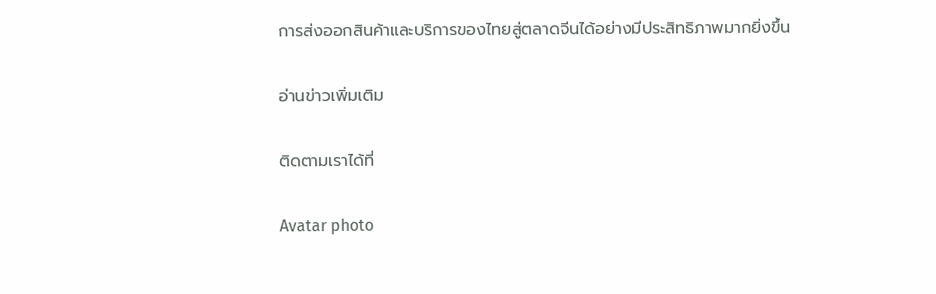การส่งออกสินค้าและบริการของไทยสู่ตลาดจีนได้อย่างมีประสิทธิภาพมากยิ่งขึ้น

อ่านข่าวเพิ่มเติม

ติดตามเราได้ที่

Avatar photo